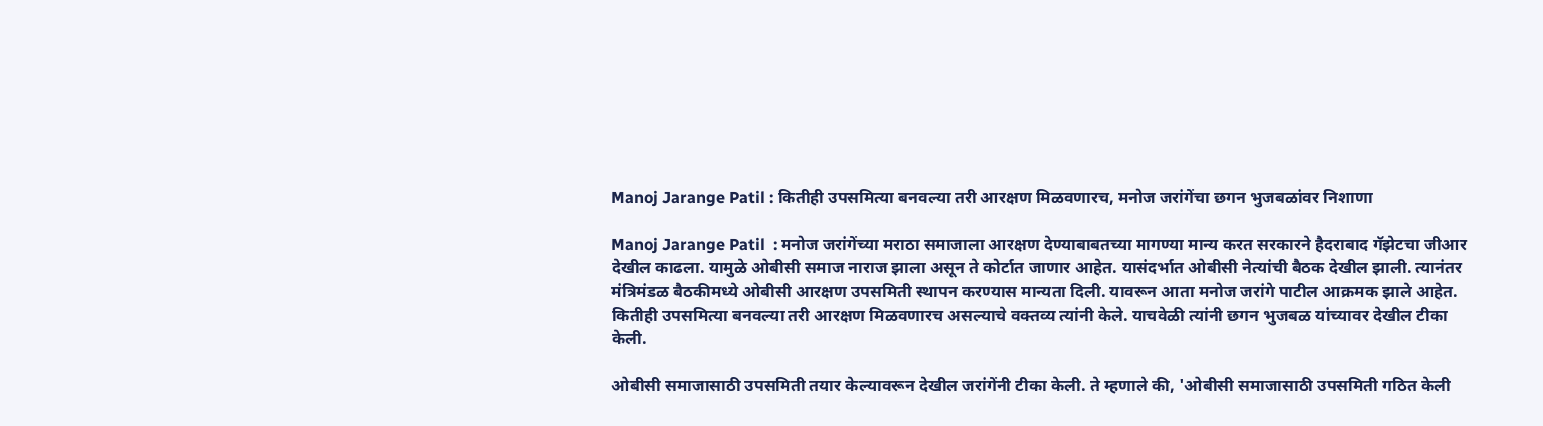Manoj Jarange Patil : कितीही उपसमित्या बनवल्या तरी आरक्षण मिळवणारच, मनोज जरांगेंचा छगन भुजबळांवर निशाणा

Manoj Jarange Patil  : मनोज जरांगेंच्या मराठा समाजाला आरक्षण देण्याबाबतच्या मागण्या मान्य करत सरकारने हैदराबाद गॅझेटचा जीआर देखील काढला. यामुळे ओबीसी समाज नाराज झाला असून ते कोर्टात जाणार आहेत. यासंदर्भात ओबीसी नेत्यांची बैठक देखील झाली. त्यानंतर मंत्रिमंडळ बैठकीमध्ये ओबीसी आरक्षण उपसमिती स्थापन करण्यास मान्यता दिली. यावरून आता मनोज जरांगे पाटील आक्रमक झाले आहेत. कितीही उपसमित्या बनवल्या तरी आरक्षण मिळवणारच असल्याचे वक्तव्य त्यांनी केले. याचवेळी त्यांनी छगन भुजबळ यांच्यावर देखील टीका केली.

ओबीसी समाजासाठी उपसमिती तयार केल्यावरून देखील जरांगेंनी टीका केली. ते म्हणाले की, 'ओबीसी समाजासाठी उपसमिती गठित केली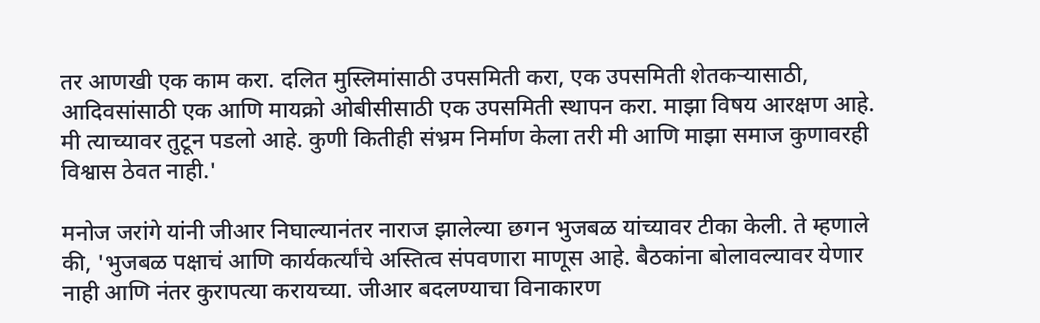तर आणखी एक काम करा. दलित मुस्लिमांसाठी उपसमिती करा, एक उपसमिती शेतकऱ्यासाठी, आदिवसांसाठी एक आणि मायक्रो ओबीसीसाठी एक उपसमिती स्थापन करा. माझा विषय आरक्षण आहे. मी त्याच्यावर तुटून पडलो आहे. कुणी कितीही संभ्रम निर्माण केला तरी मी आणि माझा समाज कुणावरही विश्वास ठेवत नाही.'

मनोज जरांगे यांनी जीआर निघाल्यानंतर नाराज झालेल्या छगन भुजबळ यांच्यावर टीका केली. ते म्हणाले की, 'भुजबळ पक्षाचं आणि कार्यकर्त्यांचे अस्तित्व संपवणारा माणूस आहे. बैठकांना बोलावल्यावर येणार नाही आणि नंतर कुरापत्या करायच्या. जीआर बदलण्याचा विनाकारण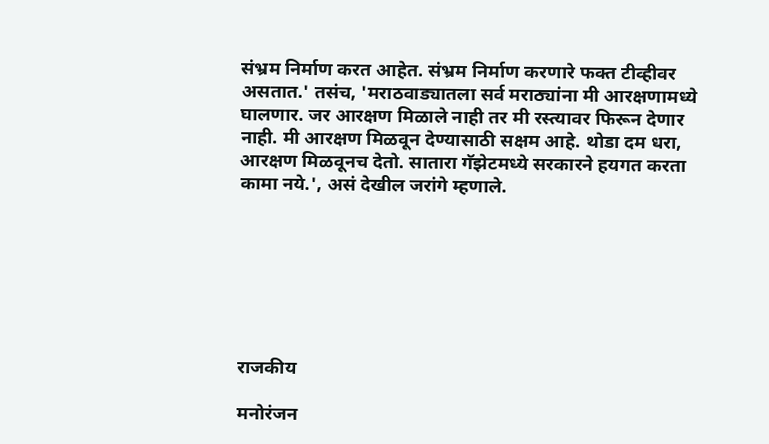संभ्रम निर्माण करत आहेत. संभ्रम निर्माण करणारे फक्त टीव्हीवर असतात.' तसंच, 'मराठवाड्यातला सर्व मराठ्यांना मी आरक्षणामध्ये घालणार. जर आरक्षण मिळाले नाही तर मी रस्त्यावर फिरून देणार नाही. मी आरक्षण मिळवून देण्यासाठी सक्षम आहे. थोडा दम धरा, आरक्षण मिळवूनच देतो. सातारा गॅझेटमध्ये सरकारने हयगत करता कामा नये.', असं देखील जरांगे म्हणाले.







राजकीय

मनोरंजन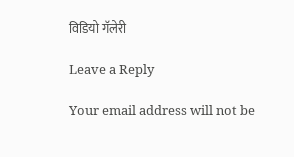विडियो गॅलेरी

Leave a Reply

Your email address will not be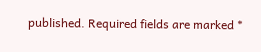published. Required fields are marked *